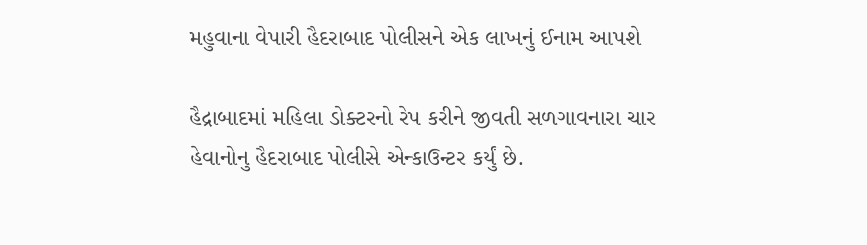મહુવાના વેપારી હૈદરાબાદ પોલીસને એક લાખનું ઈનામ આપશે

હૈદ્રાબાદમાં મહિલા ડોક્ટરનો રેપ કરીને જીવતી સળગાવનારા ચાર હેવાનોનુ હૈદરાબાદ પોલીસે એન્કાઉન્ટર કર્યું છે.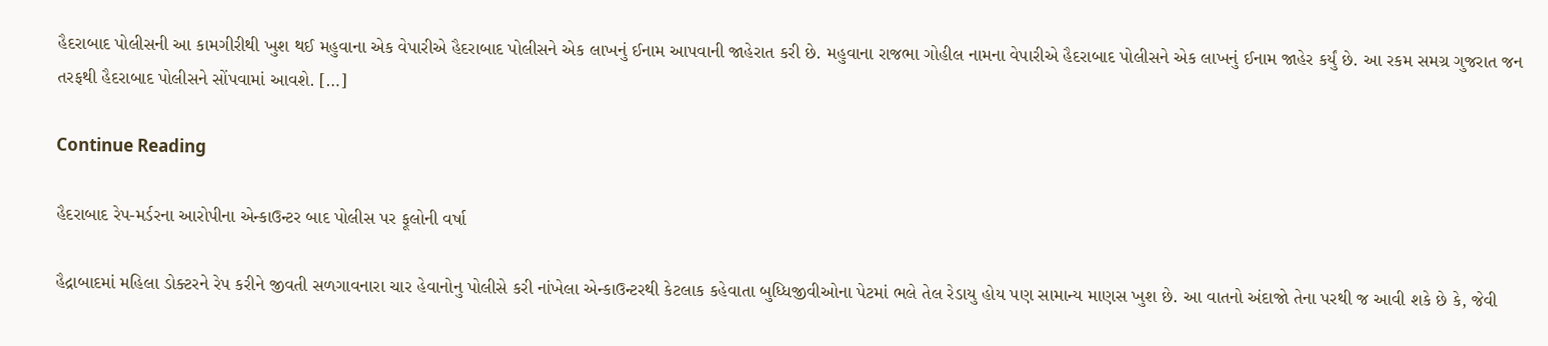હૈદરાબાદ પોલીસની આ કામગીરીથી ખુશ થઈ મહુવાના એક વેપારીએ હૈદરાબાદ પોલીસને એક લાખનું ઈનામ આપવાની જાહેરાત કરી છે. મહુવાના રાજભા ગોહીલ નામના વેપારીએ હૈદરાબાદ પોલીસને એક લાખનું ઈનામ જાહેર કર્યું છે. આ રકમ સમગ્ર ગુજરાત જન તરફથી હૈદરાબાદ પોલીસને સોંપવામાં આવશે. […]

Continue Reading

હૈદરાબાદ રેપ-મર્ડરના આરોપીના એન્કાઉન્ટર બાદ પોલીસ પર ફૂલોની વર્ષા

હૈદ્રાબાદમાં મહિલા ડોક્ટરને રેપ કરીને જીવતી સળગાવનારા ચાર હેવાનોનુ પોલીસે કરી નાંખેલા એન્કાઉન્ટરથી કેટલાક કહેવાતા બુધ્ધિજીવીઓના પેટમાં ભલે તેલ રેડાયુ હોય પણ સામાન્ય માણસ ખુશ છે. આ વાતનો અંદાજો તેના પરથી જ આવી શકે છે કે, જેવી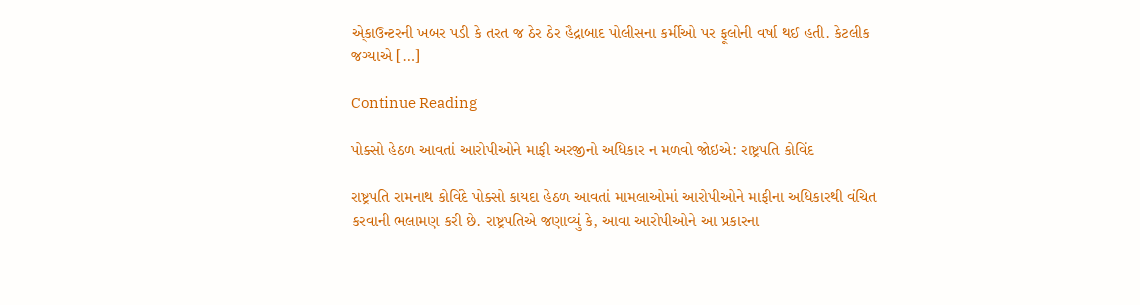એ્કાઉન્ટરની ખબર પડી કે તરત જ ઠેર ઠેર હૈદ્રાબાદ પોલીસના કર્મીઓ પર ફૂલોની વર્ષા થઈ હતી. કેટલીક જગ્યાએ […]

Continue Reading

પોક્સો હેઠળ આવતાં આરોપીઓને માફી અરજીનો અધિકાર ન મળવો જોઇએ: રાષ્ટ્રપતિ કોવિંદ

રાષ્ટ્રપતિ રામનાથ કોવિંદે પોક્સો કાયદા હેઠળ આવતાં મામલાઓમાં આરોપીઓને માફીના અધિકારથી વંચિત કરવાની ભલામણ કરી છે. રાષ્ટ્રપતિએ જણાવ્યું કે, આવા આરોપીઓને આ પ્રકારના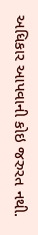અધિકાર આપવાની કોઇ જરુરત નથી.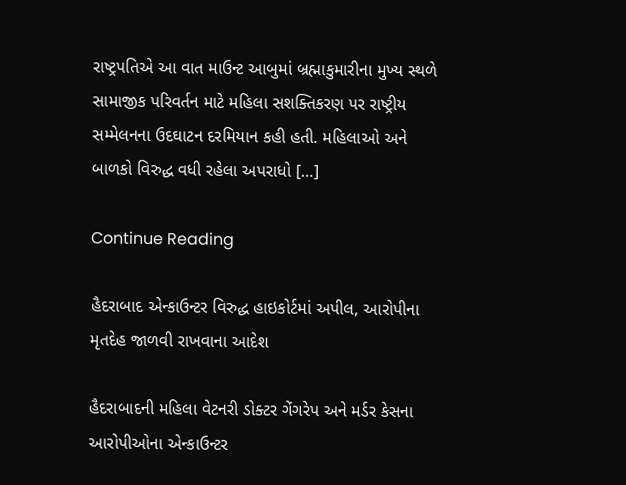રાષ્ટ્રપતિએ આ વાત માઉન્ટ આબુમાં બ્રહ્માકુમારીના મુખ્ય સ્થળે સામાજીક પરિવર્તન માટે મહિલા સશક્તિકરણ પર રાષ્ટ્રીય સમ્મેલનના ઉદઘાટન દરમિયાન કહી હતી. મહિલાઓ અને બાળકો વિરુદ્ધ વધી રહેલા અપરાધો […]

Continue Reading

હૈદરાબાદ એન્કાઉન્ટર વિરુદ્ધ હાઇકોર્ટમાં અપીલ, આરોપીના મૃતદેહ જાળવી રાખવાના આદેશ

હૈદરાબાદની મહિલા વેટનરી ડોક્ટર ગેંગરેપ અને મર્ડર કેસના આરોપીઓના એન્કાઉન્ટર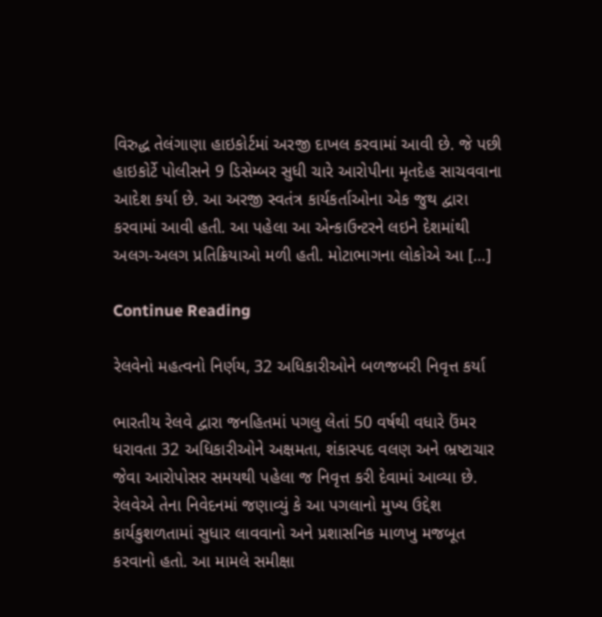વિરુદ્ધ તેલંગાણા હાઇકોર્ટમાં અરજી દાખલ કરવામાં આવી છે. જે પછી હાઇકોર્ટે પોલીસને 9 ડિસેમ્બર સુધી ચારે આરોપીના મૃતદેહ સાચવવાના આદેશ કર્યા છે. આ અરજી સ્વતંત્ર કાર્યકર્તાઓના એક જુથ દ્વારા કરવામાં આવી હતી. આ પહેલા આ એન્કાઉન્ટરને લઇને દેશમાંથી અલગ-અલગ પ્રતિક્રિયાઓ મળી હતી. મોટાભાગના લોકોએ આ […]

Continue Reading

રેલવેનો મહત્વનો નિર્ણય, 32 અધિકારીઓને બળજબરી નિવૃત્ત કર્યા

ભારતીય રેલવે દ્વારા જનહિતમાં પગલુ લેતાં 50 વર્ષથી વધારે ઉંમર ધરાવતા 32 અધિકારીઓને અક્ષમતા, શંકાસ્પદ વલણ અને ભ્રષ્ટાચાર જેવા આરોપોસર સમયથી પહેલા જ નિવૃત્ત કરી દેવામાં આવ્યા છે. રેલવેએ તેના નિવેદનમાં જણાવ્યું કે આ પગલાનો મુખ્ય ઉદ્દેશ કાર્યકુશળતામાં સુધાર લાવવાનો અને પ્રશાસનિક માળખુ મજબૂત કરવાનો હતો. આ મામલે સમીક્ષા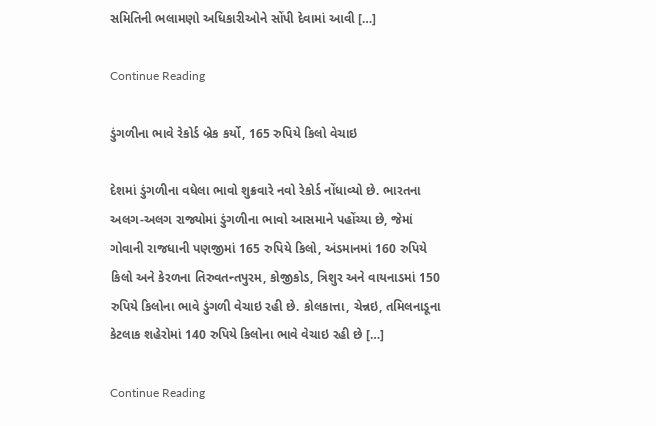સમિતિની ભલામણો અધિકારીઓને સોંપી દેવામાં આવી […]

Continue Reading

ડુંગળીના ભાવે રેકોર્ડ બ્રેક કર્યો, 165 રુપિયે કિલો વેચાઇ

દેશમાં ડુંગળીના વધેલા ભાવો શુક્રવારે નવો રેકોર્ડ નોંધાવ્યો છે. ભારતના અલગ-અલગ રાજ્યોમાં ડુંગળીના ભાવો આસમાને પહોંચ્યા છે, જેમાં ગોવાની રાજધાની પણજીમાં 165 રુપિયે કિલો, અંડમાનમાં 160 રુપિયે કિલો અને કેરળના તિરુવતન્તપુરમ, કોજીકોડ, ત્રિશુર અને વાયનાડમાં 150 રુપિયે કિલોના ભાવે ડુંગળી વેચાઇ રહી છે. કોલકાત્તા, ચેન્નઇ, તમિલનાડૂના કેટલાક શહેરોમાં 140 રુપિયે કિલોના ભાવે વેચાઇ રહી છે […]

Continue Reading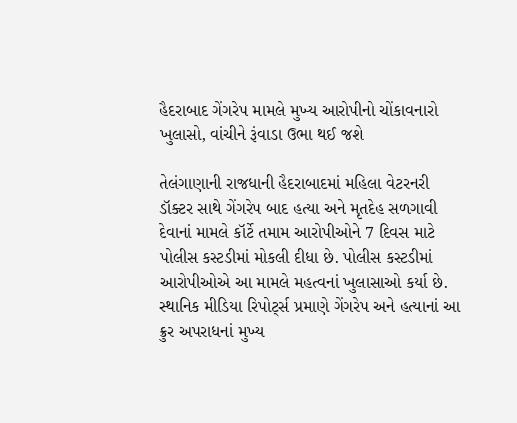હૈદરાબાદ ગેંગરેપ મામલે મુખ્ય આરોપીનો ચોંકાવનારો ખુલાસો, વાંચીને રૂંવાડા ઉભા થઈ જશે

તેલંગાણાની રાજધાની હૈદરાબાદમાં મહિલા વેટરનરી ડૉક્ટર સાથે ગેંગરેપ બાદ હત્યા અને મૃતદેહ સળગાવી દેવાનાં મામલે કૉર્ટે તમામ આરોપીઓને 7 દિવસ માટે પોલીસ કસ્ટડીમાં મોકલી દીધા છે. પોલીસ કસ્ટડીમાં આરોપીઓએ આ મામલે મહત્વનાં ખુલાસાઓ કર્યા છે. સ્થાનિક મીડિયા રિપોર્ટ્સ પ્રમાણે ગેંગરેપ અને હત્યાનાં આ ક્રુર અપરાધનાં મુખ્ય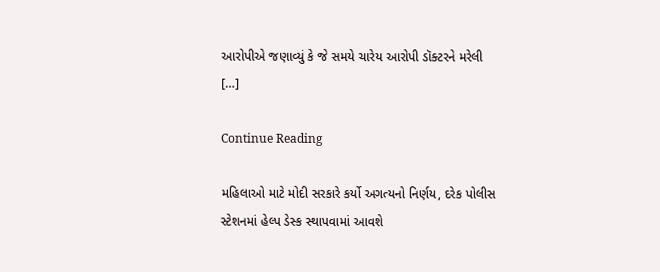આરોપીએ જણાવ્યું કે જે સમયે ચારેય આરોપી ડૉક્ટરને મરેલી […]

Continue Reading

મહિલાઓ માટે મોદી સરકારે કર્યો અગત્યનો નિર્ણય, દરેક પોલીસ સ્ટેશનમાં હેલ્પ ડેસ્ક સ્થાપવામાં આવશે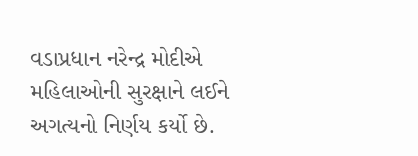વડાપ્રધાન નરેન્દ્ર મોદીએ મહિલાઓની સુરક્ષાને લઈને અગત્યનો નિર્ણય કર્યો છે.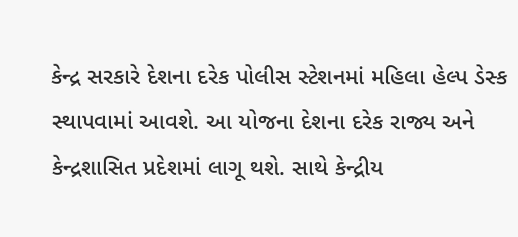કેન્દ્ર સરકારે દેશના દરેક પોલીસ સ્ટેશનમાં મહિલા હેલ્પ ડેસ્ક સ્થાપવામાં આવશે. આ યોજના દેશના દરેક રાજ્ય અને કેન્દ્રશાસિત પ્રદેશમાં લાગૂ થશે. સાથે કેન્દ્રીય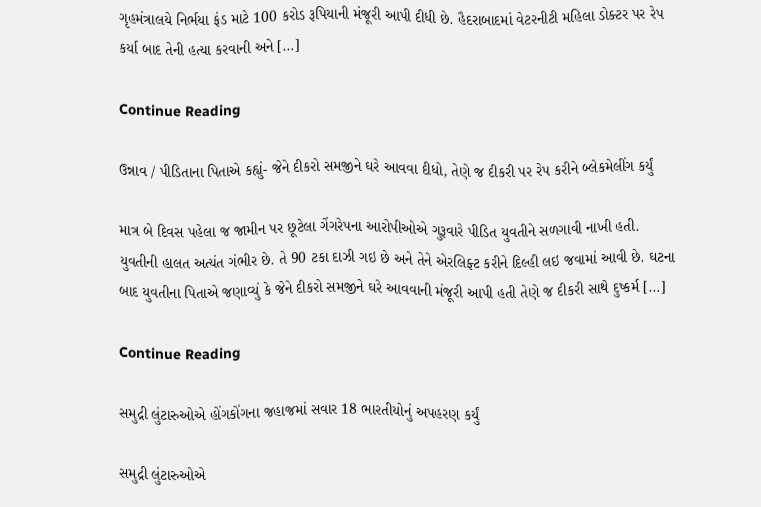ગૃહમંત્રાલયે નિર્ભયા ફંડ માટે 100 કરોડ રૂપિયાની મંજૂરી આપી દીધી છે. હૈદરાબાદમાં વેટરનીટી મહિલા ડોક્ટર પર રેપ કર્યા બાદ તેની હત્યા કરવાની અને […]

Continue Reading

ઉન્નાવ / પીડિતાના પિતાએ કહ્યું- જેને દીકરો સમજીને ઘરે આવવા દીધો, તેણે જ દીકરી પર રેપ કરીને બ્લેકમેલીંગ કર્યું

માત્ર બે દિવસ પહેલા જ જામીન પર છૂટેલા ગેંગરેપના આરોપીઓએ ગુરૂવારે પીડિત યુવતીને સળગાવી નાખી હતી. યુવતીની હાલત અત્યંત ગંભીર છે. તે 90 ટકા દાઝી ગઇ છે અને તેને એરલિફ્ટ કરીને દિલ્હી લઇ જવામાં આવી છે. ઘટના બાદ યુવતીના પિતાએ જણાવ્યું કે જેને દીકરો સમજીને ઘરે આવવાની મંજૂરી આપી હતી તેણે જ દીકરી સાથે દુષ્કર્મ […]

Continue Reading

સમુદ્રી લુંટારુઓએ હોંગકોંગના જહાજમાં સવાર 18 ભારતીયોનું અપહરણ કર્યું

સમુદ્રી લુંટારુઓએ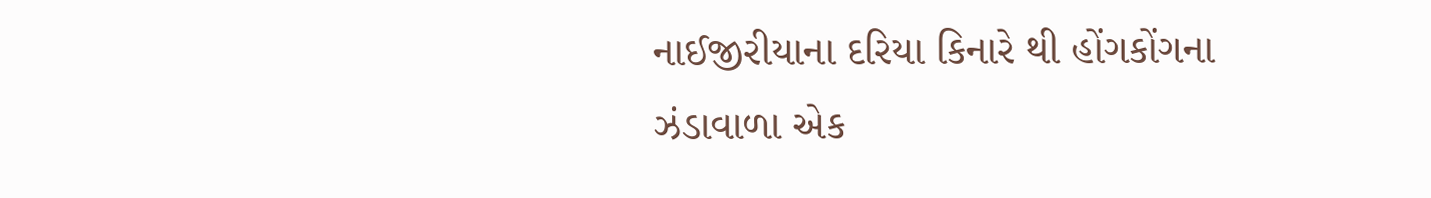નાઈજીરીયાના દરિયા કિનારે થી હોંગકોંગના ઝંડાવાળા એક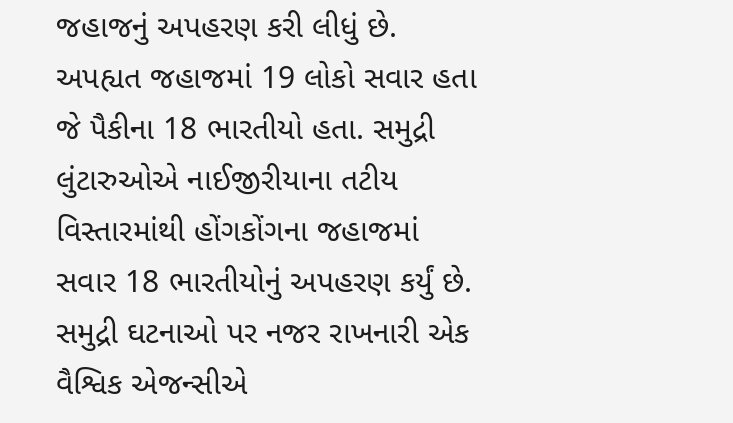જહાજનું અપહરણ કરી લીધું છે. અપહ્યત જહાજમાં 19 લોકો સવાર હતા જે પૈકીના 18 ભારતીયો હતા. સમુદ્રી લુંટારુઓએ નાઈજીરીયાના તટીય વિસ્તારમાંથી હોંગકોંગના જહાજમાં સવાર 18 ભારતીયોનું અપહરણ કર્યું છે. સમુદ્રી ઘટનાઓ પર નજર રાખનારી એક વૈશ્વિક એજન્સીએ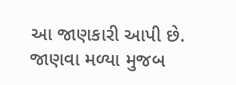આ જાણકારી આપી છે. જાણવા મળ્યા મુજબ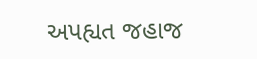અપહ્યત જહાજ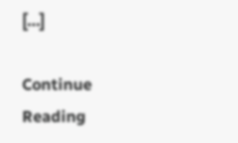[…]

Continue Reading